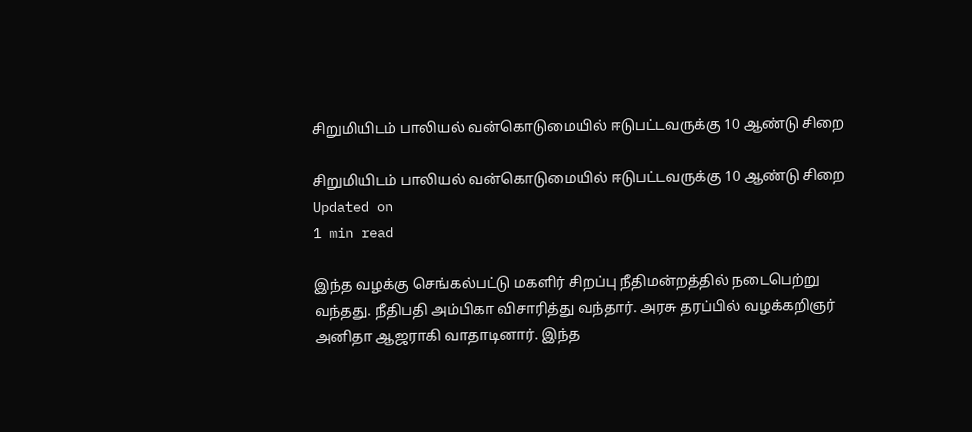சிறுமியிடம் பாலியல் வன்கொடுமையில் ஈடுபட்டவருக்கு 10 ஆண்டு சிறை

சிறுமியிடம் பாலியல் வன்கொடுமையில் ஈடுபட்டவருக்கு 10 ஆண்டு சிறை
Updated on
1 min read

இந்த வழக்கு செங்கல்பட்டு மகளிர் சிறப்பு நீதிமன்றத்தில் நடைபெற்று வந்தது. நீதிபதி அம்பிகா விசாரித்து வந்தார். அரசு தரப்பில் வழக்கறிஞர் அனிதா ஆஜராகி வாதாடினார். இந்த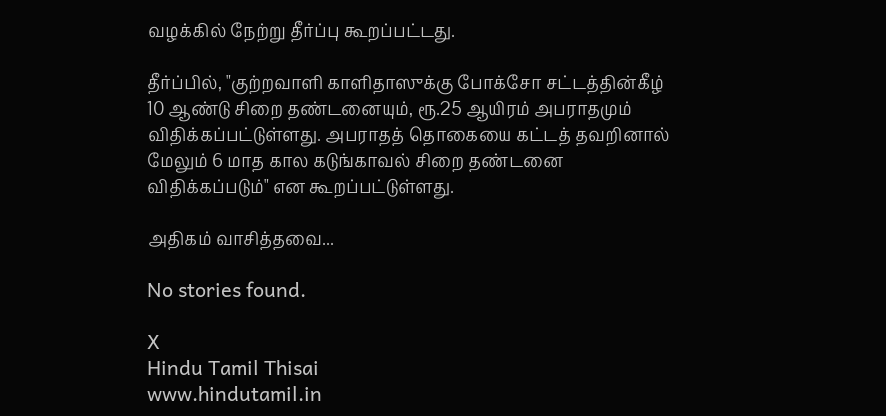வழக்கில் நேற்று தீர்ப்பு கூறப்பட்டது.

தீர்ப்பில், "குற்றவாளி காளிதாஸுக்கு போக்சோ சட்டத்தின்கீழ் 10 ஆண்டு சிறை தண்டனையும், ரூ.25 ஆயிரம் அபராதமும் விதிக்கப்பட்டுள்ளது. அபராதத் தொகையை கட்டத் தவறினால் மேலும் 6 மாத கால கடுங்காவல் சிறை தண்டனை விதிக்கப்படும்" என கூறப்பட்டுள்ளது.

அதிகம் வாசித்தவை...

No stories found.

X
Hindu Tamil Thisai
www.hindutamil.in